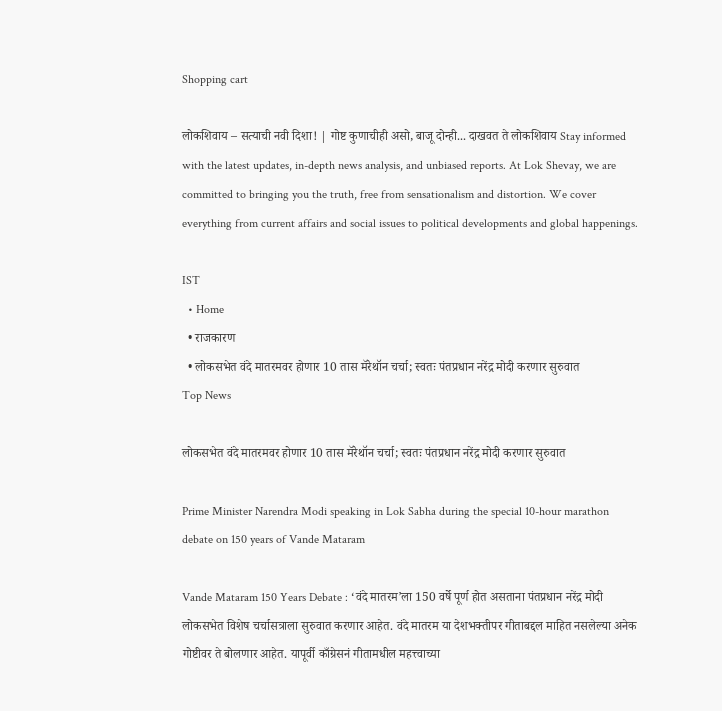Shopping cart

लोकशिवाय – सत्याची नवी दिशा! | गोष्ट कुणाचीही असो, बाजू दोन्ही... दाखवत ते लोकशिवाय Stay informed with the latest updates, in-depth news analysis, and unbiased reports. At Lok Shevay, we are committed to bringing you the truth, free from sensationalism and distortion. We cover everything from current affairs and social issues to political developments and global happenings.

IST
  • Home
  • राजकारण
  • लोकसभेत वंदे मातरमवर होणार 10 तास मॅरेथॉन चर्चा; स्वतः पंतप्रधान नरेंद्र मोदी करणार सुरुवात
Top News

लोकसभेत वंदे मातरमवर होणार 10 तास मॅरेथॉन चर्चा; स्वतः पंतप्रधान नरेंद्र मोदी करणार सुरुवात

Prime Minister Narendra Modi speaking in Lok Sabha during the special 10-hour marathon debate on 150 years of Vande Mataram

Vande Mataram 150 Years Debate : ‘वंदे मातरम’ला 150 वर्षे पूर्ण होत असताना पंतप्रधान नरेंद्र मोदी लोकसभेत विशेष चर्चासत्राला सुरुवात करणार आहेत. वंदे मातरम या देशभक्तीपर गीताबद्दल माहित नसलेल्या अनेक गोष्टीवर ते बोलणार आहेत. यापूर्वी काँग्रेसनं गीतामधील महत्त्वाच्या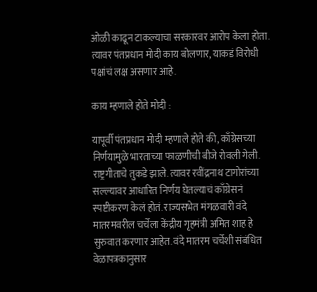ओळी काढून टाकल्याचा सरकारवर आरोप केला होता. त्यावर पंतप्रधान मोदी काय बोलणार, याकडं विरोधी पक्षांचं लक्ष असणार आहे.

काय म्हणाले होते मोदी :

यापूर्वी पंतप्रधान मोदी म्हणाले होते की, काँग्रेसच्या निर्णयामुळे भारताच्या फाळणीची बीजे रोवली गेली. राष्ट्रगीताचे तुकडे झाले. त्यावर रवींद्रनाथ टागोरांच्या सल्ल्यावर आधारित निर्णय घेतल्याचं काँग्रेसनं स्पष्टीकरण केलं होतं. राज्यसभेत मंगळवारी वंदे मातरमवरील चर्चेला केंद्रीय गृहमंत्री अमित शाह हे सुरुवात करणार आहेत. वंदे मातरम चर्चेशी संबंधित वेळापत्रकानुसार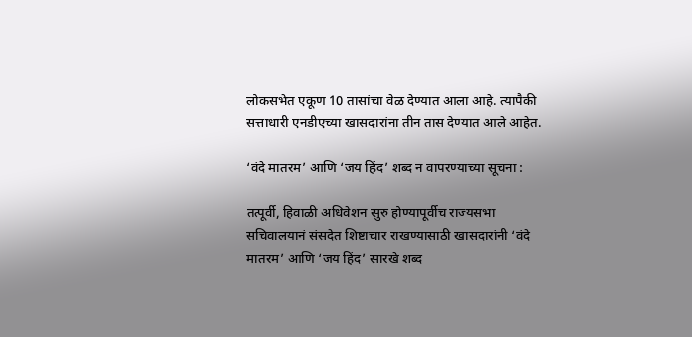लोकसभेत एकूण 10 तासांचा वेळ देण्यात आला आहे. त्यापैकी सत्ताधारी एनडीएच्या खासदारांना तीन तास देण्यात आले आहेत.

‘वंदे मातरम’ आणि ‘जय हिंद’ शब्द न वापरण्याच्या सूचना :

तत्पूर्वी, हिवाळी अधिवेशन सुरु होण्यापूर्वीच राज्यसभा सचिवालयानं संसदेत शिष्टाचार राखण्यासाठी खासदारांनी ‘वंदे मातरम’ आणि ‘जय हिंद’ सारखे शब्द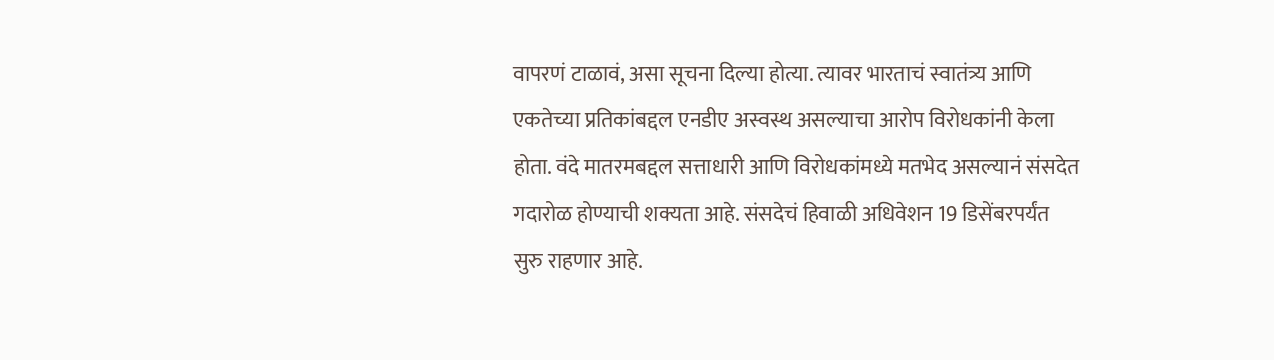वापरणं टाळावं, असा सूचना दिल्या होत्या. त्यावर भारताचं स्वातंत्र्य आणि एकतेच्या प्रतिकांबद्दल एनडीए अस्वस्थ असल्याचा आरोप विरोधकांनी केला होता. वंदे मातरमबद्दल सत्ताधारी आणि विरोधकांमध्ये मतभेद असल्यानं संसदेत गदारोळ होण्याची शक्यता आहे. संसदेचं हिवाळी अधिवेशन 19 डिसेंबरपर्यंत सुरु राहणार आहे.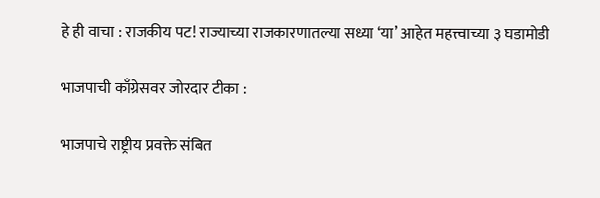हे ही वाचा : राजकीय पट! राज्याच्या राजकारणातल्या सध्या ‘या’ आहेत महत्त्वाच्या ३ घडामोडी

भाजपाची काँग्रेसवर जोरदार टीका :

भाजपाचे राष्ट्रीय प्रवक्ते संबित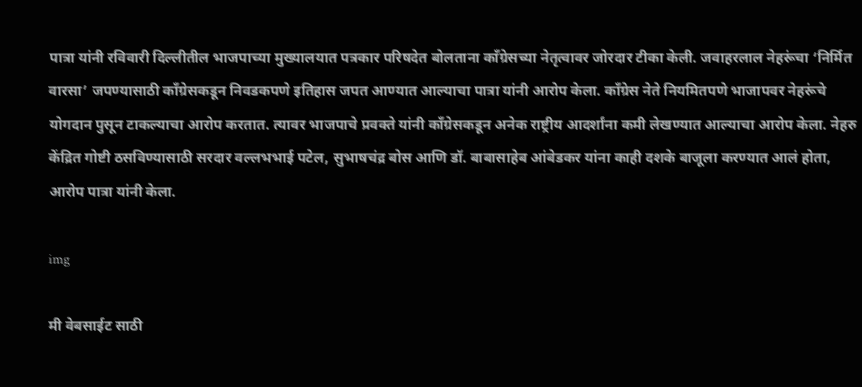पात्रा यांनी रविवारी दिल्लीतील भाजपाच्या मुख्यालयात पत्रकार परिषदेत बोलताना काँग्रेसच्या नेतृत्वावर जोरदार टीका केली. जवाहरलाल नेहरूंचा ‘निर्मित वारसा’ जपण्यासाठी काँग्रेसकडून निवडकपणे इतिहास जपत आण्यात आल्याचा पात्रा यांनी आरोप केला. काँग्रेस नेते नियमितपणे भाजापवर नेहरूंचे योगदान पुसून टाकल्याचा आरोप करतात. त्यावर भाजपाचे प्रवक्ते यांनी काँग्रेसकडून अनेक राष्ट्रीय आदर्शांना कमी लेखण्यात आल्याचा आरोप केला. नेहरु केंद्रित गोष्टी ठसविण्यासाठी सरदार वल्लभभाई पटेल, सुभाषचंद्र बोस आणि डॉ. बाबासाहेब आंबेडकर यांना काही दशके बाजूला करण्यात आलं होता, आरोप पात्रा यांनी केला.

img

मी वेबसाईट साठी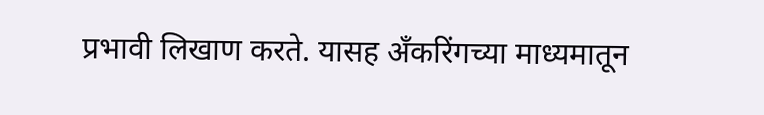प्रभावी लिखाण करते. यासह अँकरिंगच्या माध्यमातून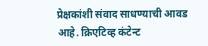प्रेक्षकांशी संवाद साधण्याची आवड आहे. क्रिएटिव्ह कंटेन्ट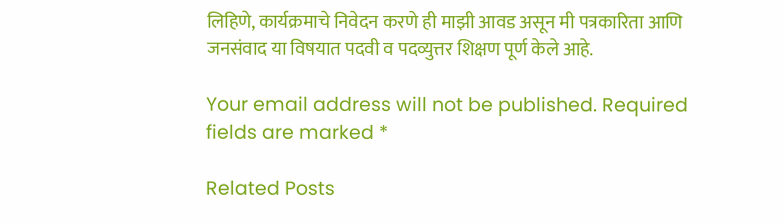लिहिणे, कार्यक्रमाचे निवेदन करणे ही माझी आवड असून मी पत्रकारिता आणि जनसंवाद या विषयात पदवी व पदव्युत्तर शिक्षण पूर्ण केले आहे.

Your email address will not be published. Required fields are marked *

Related Posts